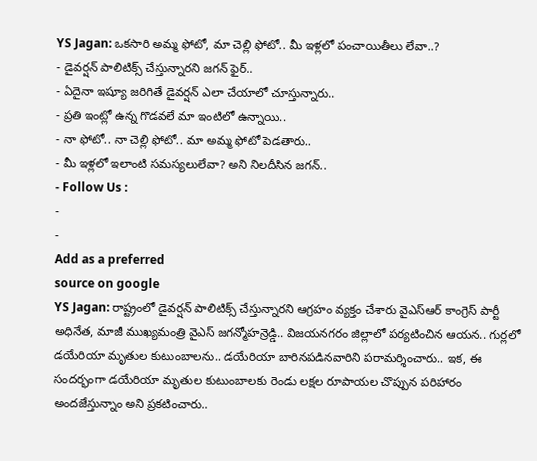YS Jagan: ఒకసారి అమ్మ ఫోటో, మా చెల్లి ఫోటో.. మీ ఇళ్లలో పంచాయితీలు లేవా..?
- డైవర్షన్ పాలిటిక్స్ చేస్తున్నారని జగన్ ఫైర్..
- ఏదైనా ఇష్యూ జరిగితే డైవర్షన్ ఎలా చేయాలో చూస్తున్నారు..
- ప్రతి ఇంట్లో ఉన్న గొడవలే మా ఇంటిలో ఉన్నాయి..
- నా ఫోటో.. నా చెల్లి ఫోటో.. మా అమ్మ ఫోటో పెడతారు..
- మీ ఇళ్లలో ఇలాంటి సమస్యలులేవా? అని నిలదీసిన జగన్..
- Follow Us :
-
-
Add as a preferred
source on google
YS Jagan: రాష్ట్రంలో డైవర్షన్ పాలిటిక్స్ చేస్తున్నారని ఆగ్రహం వ్యక్తం చేశారు వైఎస్ఆర్ కాంగ్రెస్ పార్టీ అధినేత, మాజీ ముఖ్యమంత్రి వైఎస్ జగన్మోహన్రెడ్డి.. విజయనగరం జిల్లాలో పర్యటించిన ఆయన.. గుర్లలో డయేరియా మృతుల కుటుంబాలను.. డయేరియా బారినపడినవారిని పరామర్శించారు.. ఇక, ఈ సందర్భంగా డయేరియా మృతుల కుటుంబాలకు రెండు లక్షల రూపాయల చొప్పున పరిహారం అందజేస్తున్నాం అని ప్రకటించారు..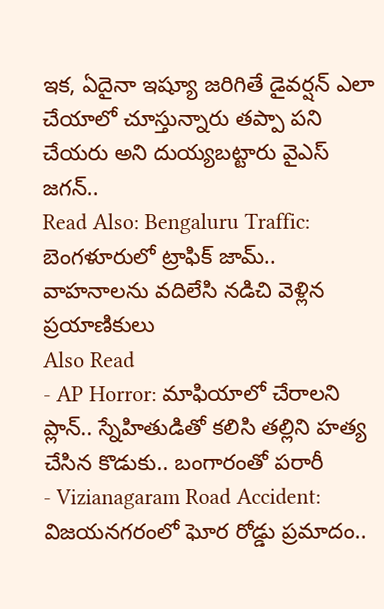ఇక, ఏదైనా ఇష్యూ జరిగితే డైవర్షన్ ఎలా చేయాలో చూస్తున్నారు తప్పా పని చేయరు అని దుయ్యబట్టారు వైఎస్ జగన్..
Read Also: Bengaluru Traffic: బెంగళూరులో ట్రాఫిక్ జామ్.. వాహనాలను వదిలేసి నడిచి వెళ్లిన ప్రయాణికులు
Also Read
- AP Horror: మాఫియాలో చేరాలని ప్లాన్.. స్నేహితుడితో కలిసి తల్లిని హత్య చేసిన కొడుకు.. బంగారంతో పరారీ
- Vizianagaram Road Accident: విజయనగరంలో ఘోర రోడ్డు ప్రమాదం..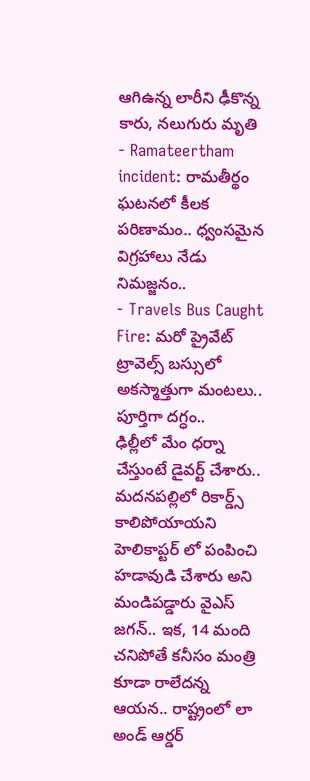ఆగిఉన్న లారీని ఢీకొన్న కారు, నలుగురు మృతి
- Ramateertham incident: రామతీర్థం ఘటనలో కీలక పరిణామం.. ధ్వంసమైన విగ్రహాలు నేడు నిమజ్జనం..
- Travels Bus Caught Fire: మరో ప్రైవేట్ ట్రావెల్స్ బస్సులో అకస్మాత్తుగా మంటలు.. పూర్తిగా దగ్ధం..
ఢిల్లీలో మేం ధర్నా చేస్తుంటే డైవర్ట్ చేశారు.. మదనపల్లిలో రికార్డ్స్ కాలిపోయాయని హెలికాప్టర్ లో పంపించి హడావుడి చేశారు అని మండిపడ్డారు వైఎస్ జగన్.. ఇక, 14 మంది చనిపోతే కనీసం మంత్రి కూడా రాలేదన్న ఆయన.. రాష్ట్రంలో లా అండ్ ఆర్డర్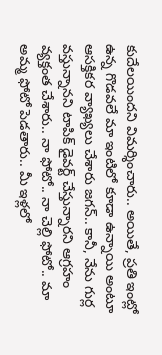కుదేలయిందని విమర్శించారు.. అయితే, ప్రతి ఇంట్లో ఉన్న గొడవలే మా ఇంటిలో కూడా ఉన్నాయి అంటూ ఆసక్తికర వ్యాఖ్యలు చేశారు జగన్.. కానీ, నేను గుర్ల వస్తున్నానని టాపిక్ డైవర్ట్ చేస్తున్నారని ఆగ్రహం వ్యక్తంత చేశారు.. నా ఫోటో.. నా చెల్లి ఫోటో.. మా అమ్మ ఫోటో పెడతారు.. మీ ఇళ్లలో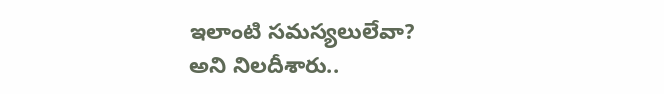ఇలాంటి సమస్యలులేవా? అని నిలదీశారు..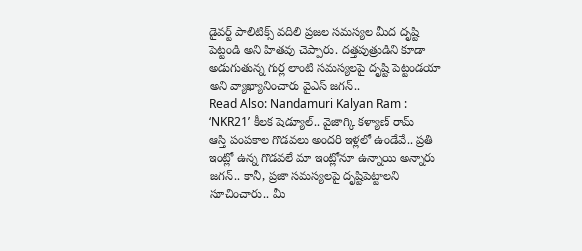డైవర్ట్ పాలిటిక్స్ వదిలి ప్రజల సమస్యల మీద దృష్టి పెట్టండి అని హితవు చెప్పారు. దత్తపుత్రుడిని కూడా అడుగుతున్న గుర్ల లాంటి సమస్యలపై దృష్టి పెట్టండయా అని వ్యాఖ్యానించారు వైఎస్ జగన్..
Read Also: Nandamuri Kalyan Ram : ‘NKR21’ కీలక షెడ్యూల్.. వైజాగ్కి కళ్యాణ్ రామ్
ఆస్తి పంపకాల గొడవలు అందరి ఇళ్లలో ఉండేవే.. ప్రతి ఇంట్లో ఉన్న గొడవలే మా ఇంట్లోనూ ఉన్నాయి అన్నారు జగన్.. కానీ, ప్రజా సమస్యలపై దృష్టిపెట్టాలని సూచించారు.. మీ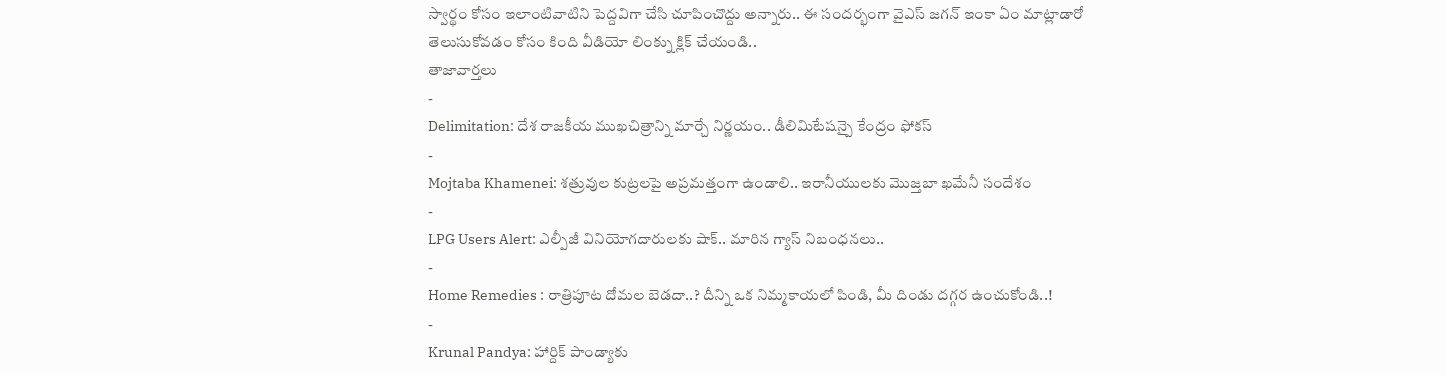స్వార్థం కోసం ఇలాంటివాటిని పెద్దవిగా చేసి చూపించొద్దు అన్నారు.. ఈ సందర్భంగా వైఎస్ జగన్ ఇంకా ఏం మాట్లాడారో తెలుసుకోవడం కోసం కింది వీడియో లింక్ను క్లిక్ చేయండి..
తాజావార్తలు
-
Delimitation: దేశ రాజకీయ ముఖచిత్రాన్ని మార్చే నిర్ణయం.. డీలిమిటేషన్పై కేంద్రం ఫోకస్
-
Mojtaba Khamenei: శత్రువుల కుట్రలపై అప్రమత్తంగా ఉండాలి.. ఇరానీయులకు మొజ్తబా ఖమేనీ సందేశం
-
LPG Users Alert: ఎల్పీజీ వినియోగదారులకు షాక్.. మారిన గ్యాస్ నిబంధనలు..
-
Home Remedies : రాత్రిపూట దోమల బెడదా..? దీన్ని ఒక నిమ్మకాయలో పిండి, మీ దిండు దగ్గర ఉంచుకోండి..!
-
Krunal Pandya: హార్దిక్ పాండ్యాకు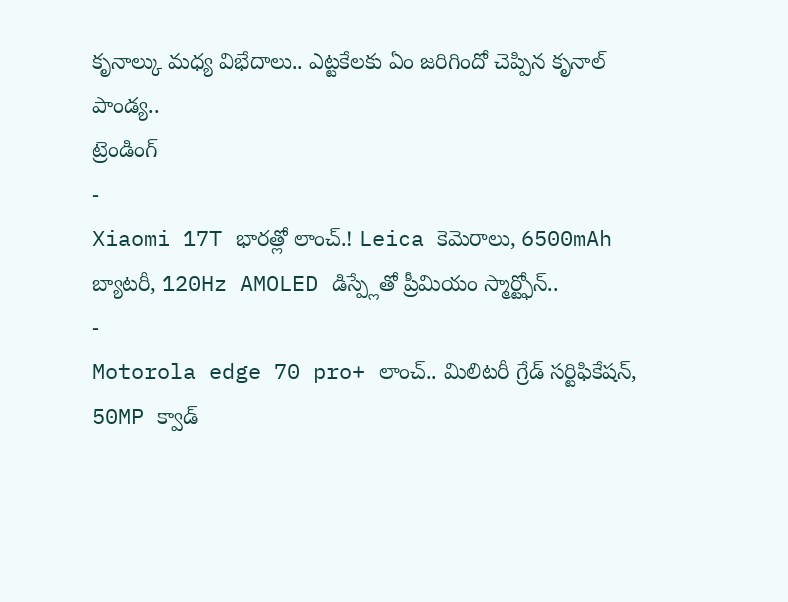కృనాల్కు మధ్య విభేదాలు.. ఎట్టకేలకు ఏం జరిగిందో చెప్పిన కృనాల్ పాండ్య..
ట్రెండింగ్
-
Xiaomi 17T భారత్లో లాంచ్.! Leica కెమెరాలు, 6500mAh బ్యాటరీ, 120Hz AMOLED డిస్ప్లేతో ప్రీమియం స్మార్ట్ఫోన్..
-
Motorola edge 70 pro+ లాంచ్.. మిలిటరీ గ్రేడ్ సర్టిఫికేషన్, 50MP క్వాడ్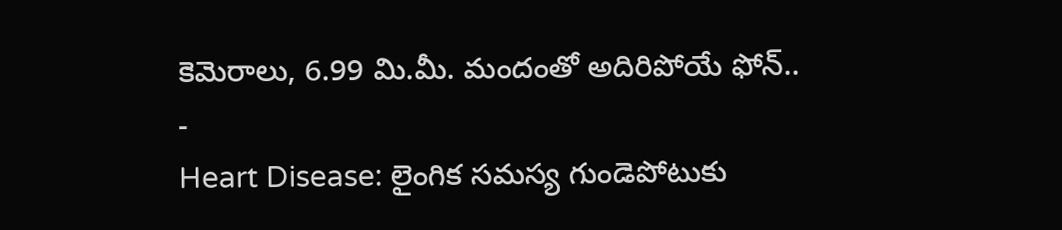కెమెరాలు, 6.99 మి.మీ. మందంతో అదిరిపోయే ఫోన్..
-
Heart Disease: లైంగిక సమస్య గుండెపోటుకు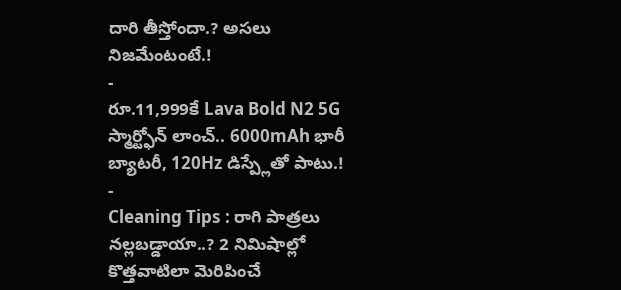దారి తీస్తోందా.? అసలు నిజమేంటంటే.!
-
రూ.11,999కే Lava Bold N2 5G స్మార్ట్ఫోన్ లాంచ్.. 6000mAh భారీ బ్యాటరీ, 120Hz డిస్ప్లేతో పాటు.!
-
Cleaning Tips : రాగి పాత్రలు నల్లబడ్డాయా..? 2 నిమిషాల్లో కొత్తవాటిలా మెరిపించే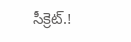సీక్రెట్.!